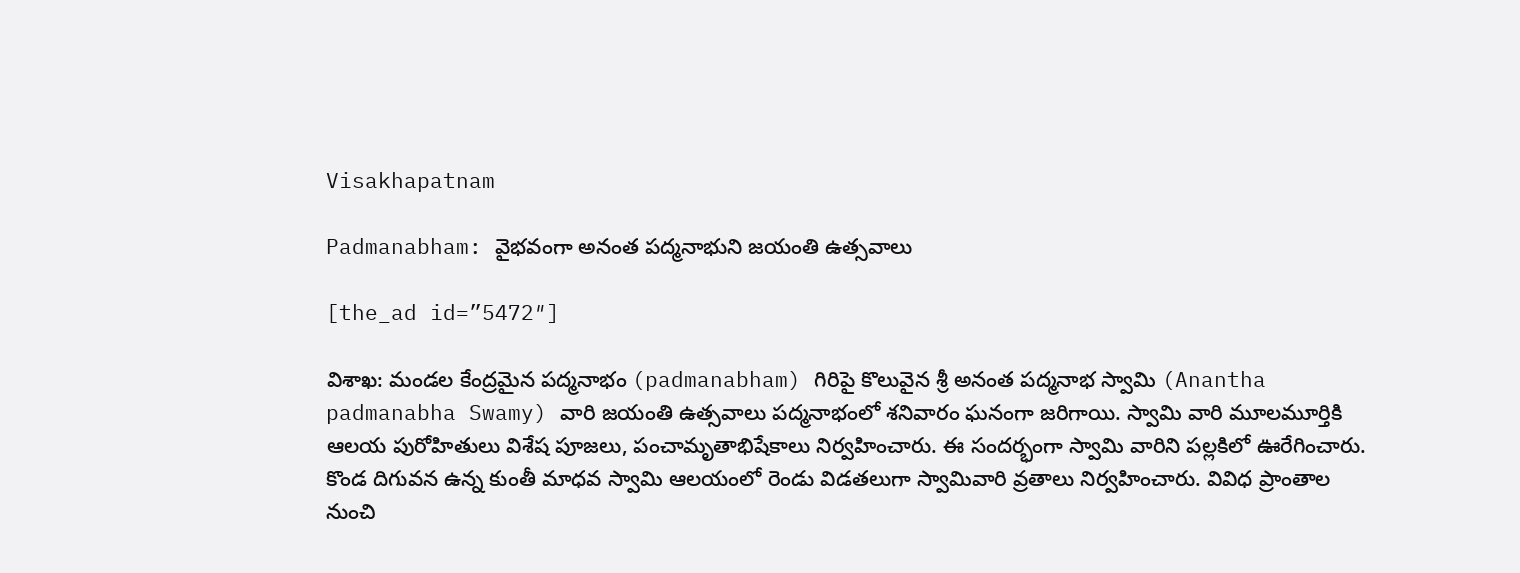Visakhapatnam

Padmanabham: వైభవంగా అనంత పద్మనాభుని జయంతి ఉత్సవాలు

[the_ad id=”5472″]

విశాఖ: మండల కేంద్రమైన పద్మనాభం (padmanabham) గిరిపై కొలువైన శ్రీ అనంత పద్మనాభ స్వామి (Anantha padmanabha Swamy) వారి జయంతి ఉత్సవాలు పద్మనాభంలో శనివారం ఘనంగా జరిగాయి. స్వామి వారి మూలమూర్తికి ఆలయ పురోహితులు విశేష పూజలు, పంచామృతాభిషేకాలు నిర్వహించారు. ఈ సందర్భంగా స్వామి వారిని పల్లకిలో ఊరేగించారు. కొండ దిగువన ఉన్న కుంతీ మాధవ స్వామి ఆలయంలో రెండు విడతలుగా స్వామివారి వ్రతాలు నిర్వహించారు. వివిధ ప్రాంతాల నుంచి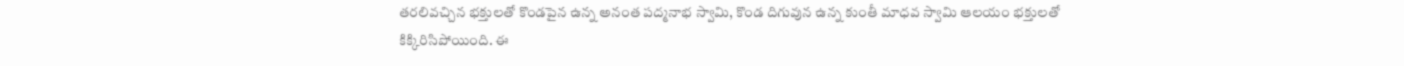తరలివచ్చిన భక్తులతో కొండపైన ఉన్న అనంత పద్మనాభ స్వామి, కొండ దిగువున ఉన్న కుంతీ మాధవ స్వామి ఆలయం భక్తులతో కిక్కిరిసిపోయింది. ఈ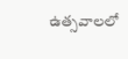ఉత్సవాలలో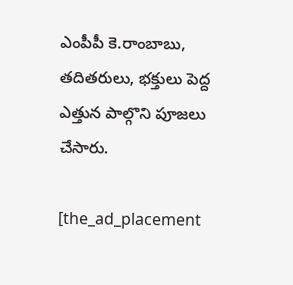ఎంపీపీ కె.రాంబాబు, తదితరులు, భక్తులు పెద్ద ఎత్తున పాల్గొని పూజలు చేసారు.

[the_ad_placement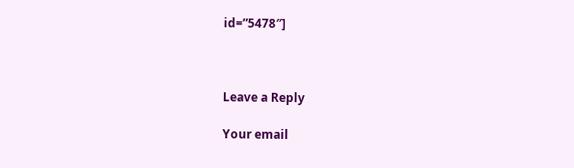id=”5478″]



Leave a Reply

Your email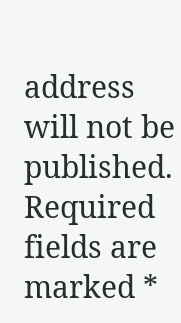address will not be published. Required fields are marked *